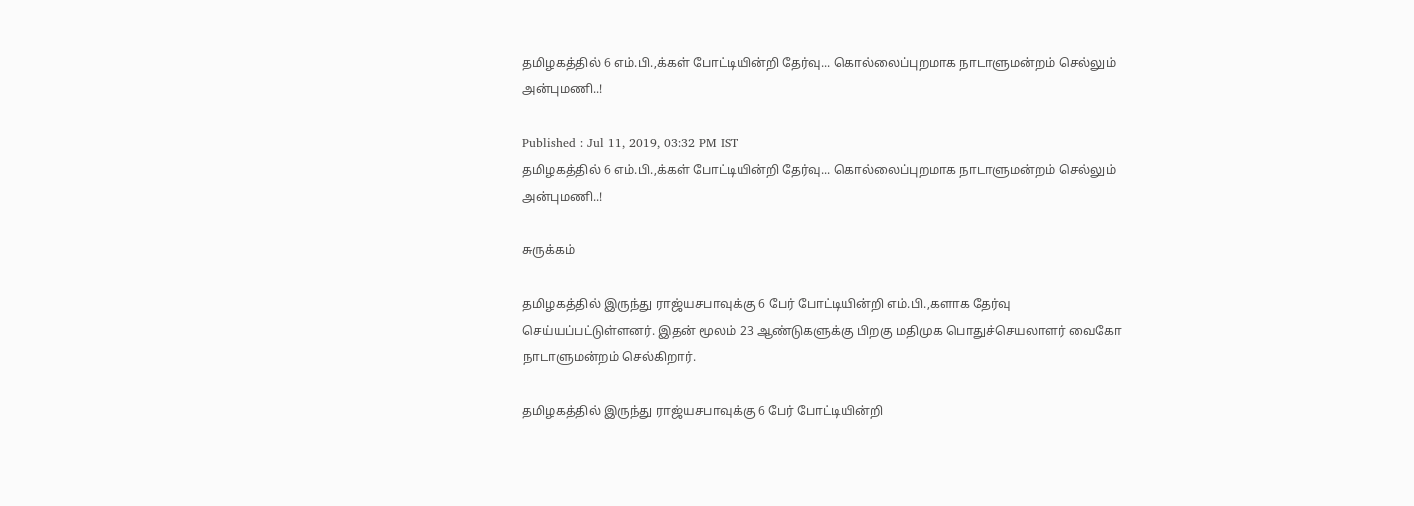தமிழகத்தில் 6 எம்.பி.,க்கள் போட்டியின்றி தேர்வு... கொல்லைப்புறமாக நாடாளுமன்றம் செல்லும் அன்புமணி..!

Published : Jul 11, 2019, 03:32 PM IST
தமிழகத்தில் 6 எம்.பி.,க்கள் போட்டியின்றி தேர்வு... கொல்லைப்புறமாக நாடாளுமன்றம் செல்லும் அன்புமணி..!

சுருக்கம்

தமிழகத்தில் இருந்து ராஜ்யசபாவுக்கு 6 பேர் போட்டியின்றி எம்.பி.,களாக தேர்வு செய்யப்பட்டுள்ளனர். இதன் மூலம் 23 ஆண்டுகளுக்கு பிறகு மதிமுக பொதுச்செயலாளர் வைகோ நாடாளுமன்றம் செல்கிறார்.

தமிழகத்தில் இருந்து ராஜ்யசபாவுக்கு 6 பேர் போட்டியின்றி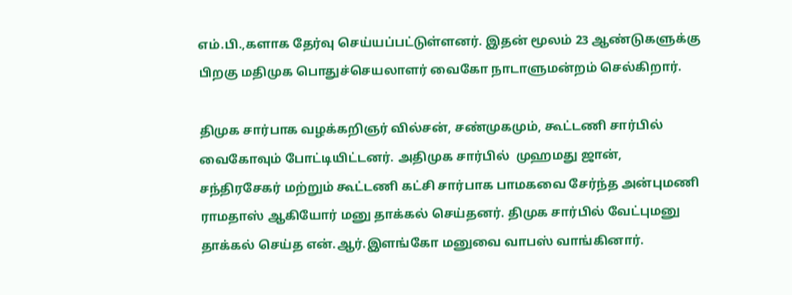எம்.பி.,களாக தேர்வு செய்யப்பட்டுள்ளனர். இதன் மூலம் 23 ஆண்டுகளுக்கு பிறகு மதிமுக பொதுச்செயலாளர் வைகோ நாடாளுமன்றம் செல்கிறார்.

திமுக சார்பாக வழக்கறிஞர் வில்சன், சண்முகமும், கூட்டணி சார்பில் வைகோவும் போட்டியிட்டனர். அதிமுக சார்பில்  முஹமது ஜான், சந்திரசேகர் மற்றும் கூட்டணி கட்சி சார்பாக பாமகவை சேர்ந்த அன்புமணி ராமதாஸ் ஆகியோர் மனு தாக்கல் செய்தனர். திமுக சார்பில் வேட்புமனு தாக்கல் செய்த என்.ஆர்.இளங்கோ மனுவை வாபஸ் வாங்கினார்.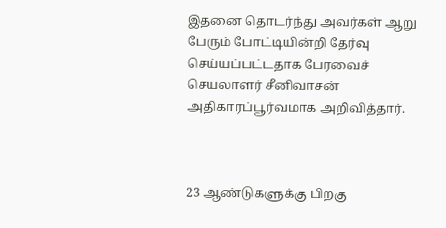இதனை தொடர்ந்து அவர்கள் ஆறு பேரும் போட்டியின்றி தேர்வு செய்யப்பட்டதாக பேரவைச் செயலாளர் சீனிவாசன் அதிகாரப்பூர்வமாக அறிவித்தார்.



23 ஆண்டுகளுக்கு பிறகு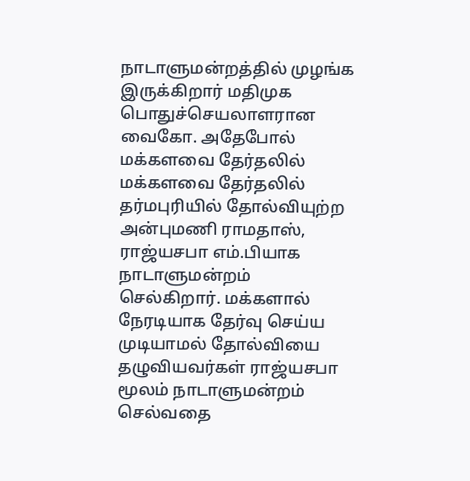நாடாளுமன்றத்தில் முழங்க இருக்கிறார் மதிமுக பொதுச்செயலாளரான வைகோ. அதேபோல் மக்களவை தேர்தலில் மக்களவை தேர்தலில் தர்மபுரியில் தோல்வியுற்ற அன்புமணி ராமதாஸ், ராஜ்யசபா எம்.பியாக நாடாளுமன்றம் செல்கிறார். மக்களால் நேரடியாக தேர்வு செய்ய முடியாமல் தோல்வியை தழுவியவர்கள் ராஜ்யசபா மூலம் நாடாளுமன்றம் செல்வதை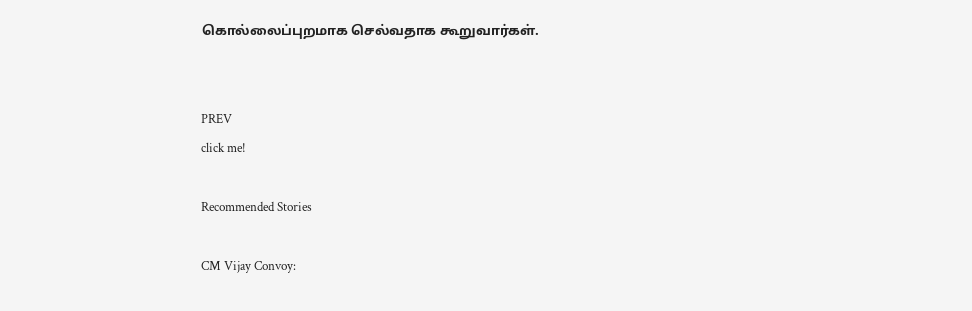கொல்லைப்புறமாக செல்வதாக கூறுவார்கள்.


PREV
click me!

Recommended Stories

CM Vijay Convoy: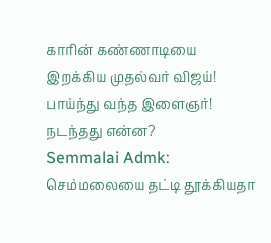காரின் கண்ணாடியை இறக்கிய முதல்வர் விஜய்! பாய்ந்து வந்த இளைஞர்! நடந்தது என்ன?
Semmalai Admk: செம்மலையை தட்டி தூக்கியதா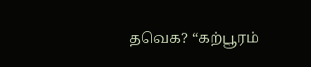தவெக? “கற்பூரம்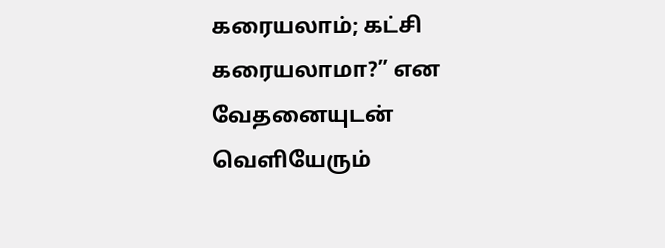கரையலாம்; கட்சி கரையலாமா?” என வேதனையுடன் வெளியேரும்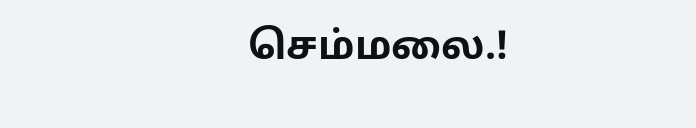செம்மலை.!